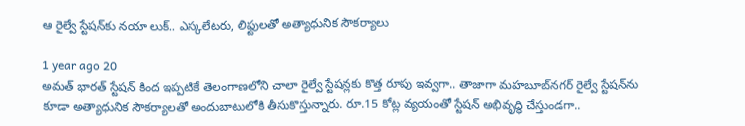ఆ రైల్వే స్టేషన్‌కు నయా లుక్.. ఎస్కలేటరు, లిఫ్టులతో అత్యాధునిక సౌకర్యాలు

1 year ago 20
అమత్ భారత్ స్టేషన్ కింద ఇప్పటికే తెలంగాణలోని చాలా రైల్వే స్టేషన్లకు కొత్త రూపు ఇవ్వగా.. తాజాగా మహబూబ్‌నగర్‌ రైల్వే స్టేషన్‌ను కూడా అత్యాధునిక సౌకర్యాలతో అందుబాటులోకి తీసుకొస్తున్నారు. రూ.15 కోట్ల వ్యయంతో స్టేషన్ అభివృద్ధి చేస్తుండగా..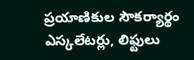ప్రయాణికుల సౌకర్యార్థం ఎస్కలేటర్లు, లిఫ్టులు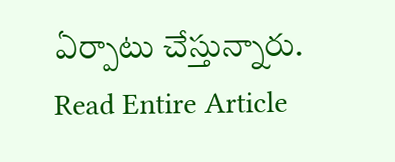ఏర్పాటు చేస్తున్నారు.
Read Entire Article